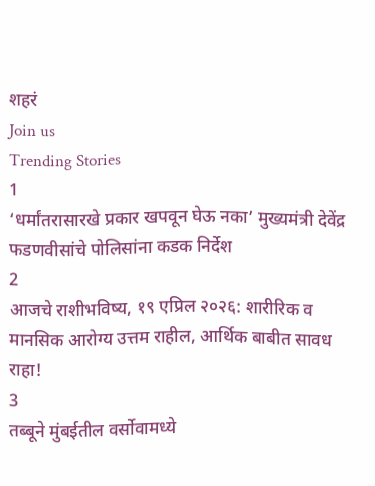शहरं
Join us
Trending Stories
1
‘धर्मांतरासारखे प्रकार खपवून घेऊ नका’ मुख्यमंत्री देवेंद्र फडणवीसांचे पोलिसांना कडक निर्देश
2
आजचे राशीभविष्य, १९ एप्रिल २०२६: शारीरिक व मानसिक आरोग्य उत्तम राहील, आर्थिक बाबीत सावध राहा!
3
तब्बूने मुंबईतील वर्सोवामध्ये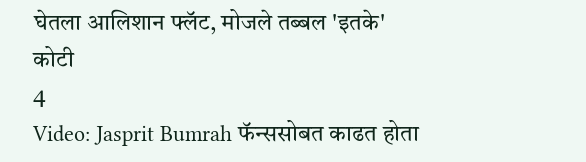घेतला आलिशान फ्लॅट, मोजले तब्बल 'इतके' कोटी
4
Video: Jasprit Bumrah फॅन्ससोबत काढत होता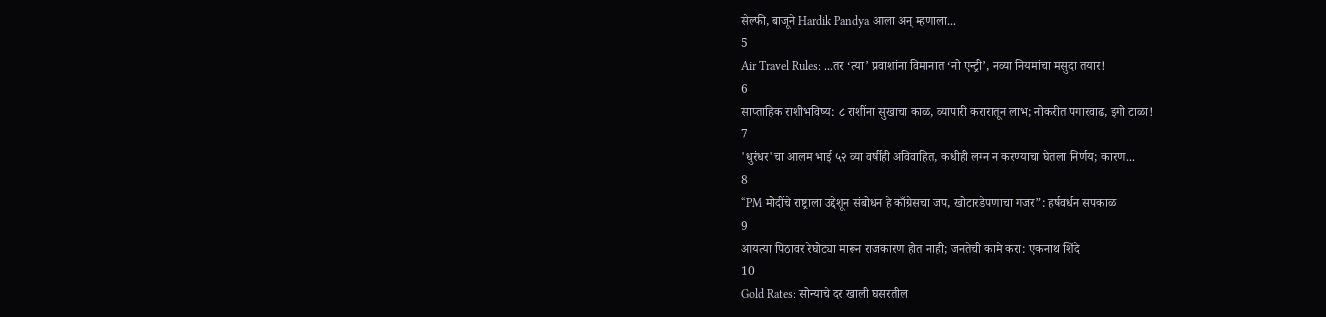सेल्फी, बाजूने Hardik Pandya आला अन् म्हणाला...
5
Air Travel Rules: ...तर ‘त्या’ प्रवाशांना विमानात ‘नो एन्ट्री’, नव्या नियमांचा मसुदा तयार!
6
साप्ताहिक राशीभविष्य: ८ राशींना सुखाचा काळ, व्यापारी करारातून लाभ; नोकरीत पगारवाढ, इगो टाळा!
7
'धुरंधर'चा आलम भाई ५२ व्या वर्षीही अविवाहित, कधीही लग्न न करण्याचा घेतला निर्णय; कारण...
8
“PM मोदींचे राष्ट्राला उद्देशून संबोधन हे काँग्रेसचा जप, खोटारडेपणाचा गजर”: हर्षवर्धन सपकाळ
9
आयत्या पिठावर रेघोट्या मारून राजकारण होत नाही; जनतेची कामे करा: एकनाथ शिंदे
10
Gold Rates: सोन्याचे दर खाली घसरतील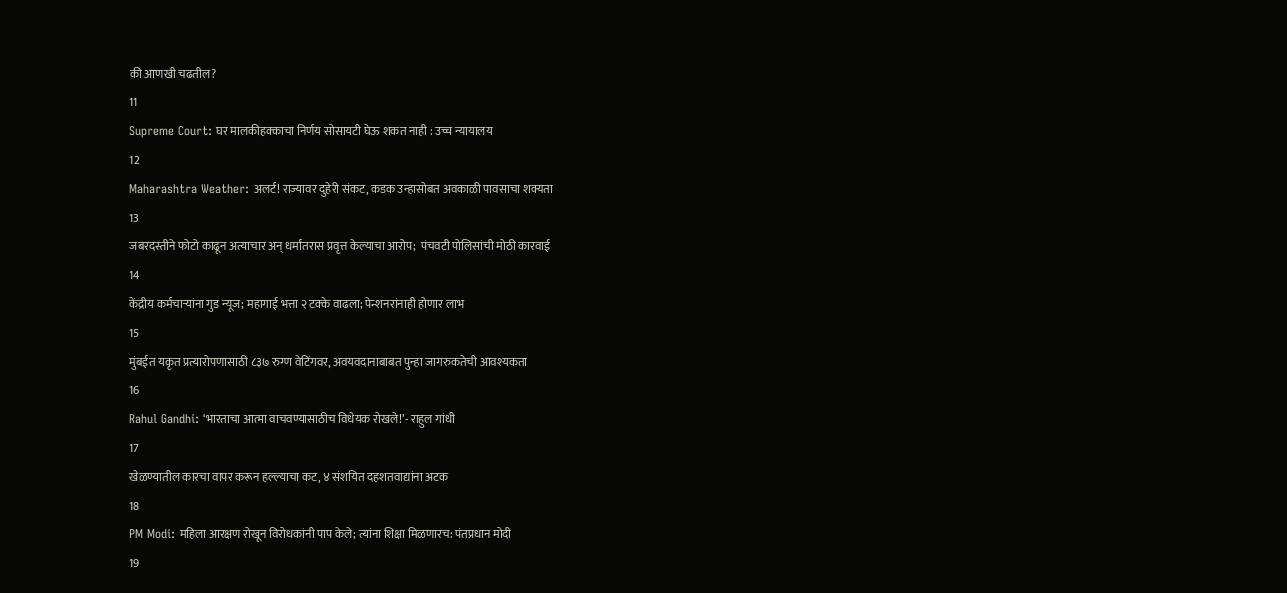की आणखी चढतील?
11
Supreme Court: घर मालकीहक्काचा निर्णय सोसायटी घेऊ शकत नाही : उच्च न्यायालय
12
Maharashtra Weather: अलर्ट! राज्यावर दुहेरी संकट, कडक उन्हासोबत अवकाळी पावसाचा शक्यता
13
जबरदस्तीने फोटो काढून अत्याचार अन् धर्मांतरास प्रवृत्त केल्याचा आरोप;  पंचवटी पोलिसांची मोठी कारवाई
14
केंद्रीय कर्मचाऱ्यांना गुड न्यूज; महागाई भत्ता २ टक्के वाढला; पेन्शनरांनाही होणार लाभ
15
मुंबईत यकृत प्रत्यारोपणासाठी ८३७ रुग्ण वेटिंगवर, अवयवदानाबाबत पुन्हा जागरुकतेची आवश्यकता
16
Rahul Gandhi: ‘भारताचा आत्मा वाचवण्यासाठीच विधेयक रोखले!’- राहुल गांधी
17
खेळण्यातील कारचा वापर करून हल्ल्याचा कट, ४ संशयित दहशतवाद्यांना अटक
18
PM Modi: महिला आरक्षण रोखून विरोधकांनी पाप केले; त्यांना शिक्षा मिळणारच: पंतप्रधान मोदी
19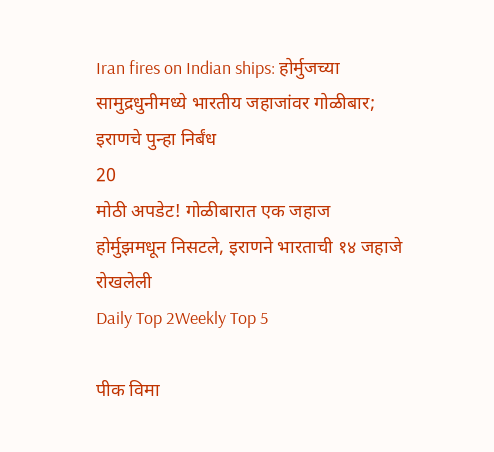Iran fires on Indian ships: होर्मुजच्या सामुद्रधुनीमध्ये भारतीय जहाजांवर गोळीबार; इराणचे पुन्हा निर्बंध
20
मोठी अपडेट! गोळीबारात एक जहाज होर्मुझमधून निसटले, इराणने भारताची १४ जहाजे रोखलेली
Daily Top 2Weekly Top 5

पीक विमा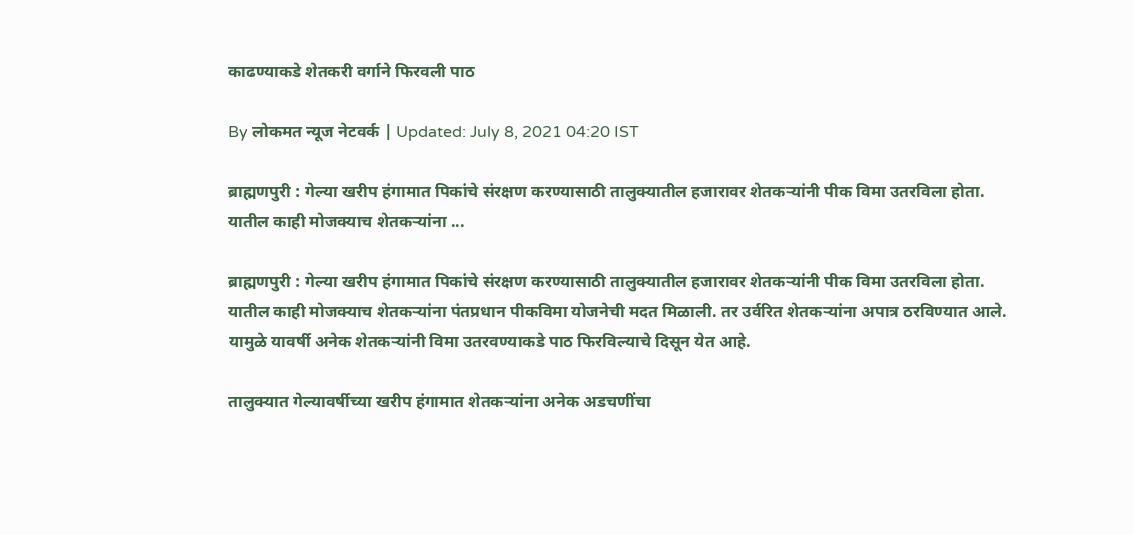काढण्याकडे शेतकरी वर्गाने फिरवली पाठ

By लोकमत न्यूज नेटवर्क | Updated: July 8, 2021 04:20 IST

ब्राह्मणपुरी : गेल्या खरीप हंगामात पिकांचे संरक्षण करण्यासाठी तालुक्यातील हजारावर शेतकऱ्यांनी पीक विमा उतरविला होता. यातील काही मोजक्याच शेतकऱ्यांना ...

ब्राह्मणपुरी : गेल्या खरीप हंगामात पिकांचे संरक्षण करण्यासाठी तालुक्यातील हजारावर शेतकऱ्यांनी पीक विमा उतरविला होता. यातील काही मोजक्याच शेतकऱ्यांना पंतप्रधान पीकविमा योजनेची मदत मिळाली. तर उर्वरित शेतकऱ्यांना अपात्र ठरविण्यात आले. यामुळे यावर्षी अनेक शेतकऱ्यांनी विमा उतरवण्याकडे पाठ फिरविल्याचे दिसून येत आहे.

तालुक्यात गेल्यावर्षीच्या खरीप हंगामात शेतकऱ्यांना अनेक अडचणींचा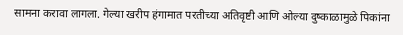सामना करावा लागला. गेल्या खरीप हंगामात परतीच्या अतिवृष्टी आणि ओल्या दुष्काळामुळे पिकांना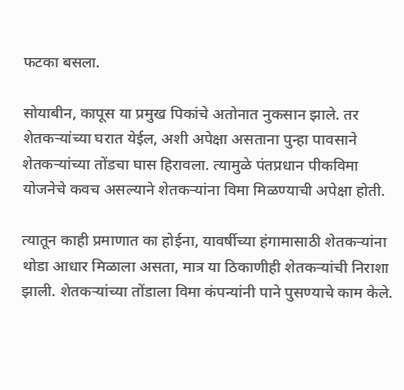फटका बसला.

सोयाबीन, कापूस या प्रमुख पिकांचे अतोनात नुकसान झाले. तर शेतकऱ्यांच्या घरात येईल, अशी अपेक्षा असताना पुन्हा पावसाने शेतकऱ्यांच्या तोंडचा घास हिरावला. त्यामुळे पंतप्रधान पीकविमा योजनेचे कवच असल्याने शेतकऱ्यांना विमा मिळण्याची अपेक्षा होती.

त्यातून काही प्रमाणात का होईना, यावर्षीच्या हंगामासाठी शेतकऱ्यांना थोडा आधार मिळाला असता, मात्र या ठिकाणीही शेतकऱ्यांची निराशा झाली. शेतकऱ्यांच्या तोंडाला विमा कंपन्यांनी पाने पुसण्याचे काम केले.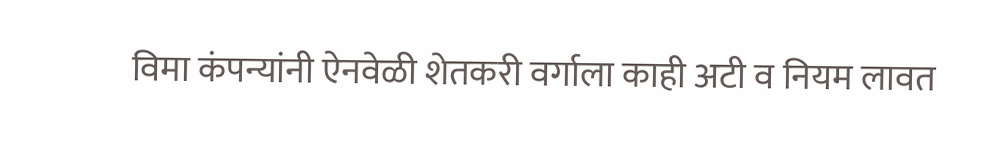विमा कंपन्यांनी ऐनवेळी शेतकरी वर्गाला काही अटी व नियम लावत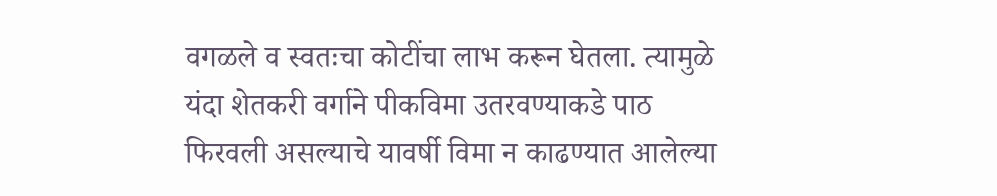वगळले व स्वतःचा कोटींचा लाभ करून घेतला. त्यामुळे यंदा शेतकरी वर्गाने पीकविमा उतरवण्याकडे पाठ फिरवली असल्याचे यावर्षी विमा न काढण्यात आलेल्या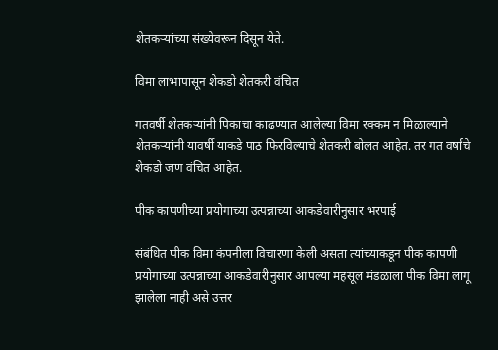शेतकऱ्यांच्या संख्येवरून दिसून येते.

विमा लाभापासून शेकडो शेतकरी वंचित

गतवर्षी शेतकऱ्यांनी पिकाचा काढण्यात आलेल्या विमा रक्कम न मिळाल्याने शेतकऱ्यांनी यावर्षी याकडे पाठ फिरविल्याचे शेतकरी बोलत आहेत. तर गत वर्षाचे शेकडो जण वंचित आहेत.

पीक कापणीच्या प्रयोगाच्या उत्पन्नाच्या आकडेवारीनुसार भरपाई

संबंधित पीक विमा कंपनीला विचारणा केली असता त्यांच्याकडून पीक कापणी प्रयोगाच्या उत्पन्नाच्या आकडेवारीनुसार आपल्या महसूल मंडळाला पीक विमा लागू झालेला नाही असे उत्तर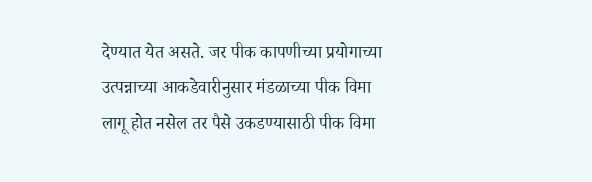देण्यात येत असते. जर पीक कापणीच्या प्रयोगाच्या उत्पन्नाच्या आकडेवारीनुसार मंडळाच्या पीक विमा लागू होत नसेल तर पैसे उकडण्यासाठी पीक विमा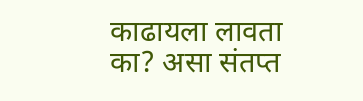काढायला लावता का? असा संतप्त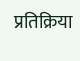प्रतिक्रिया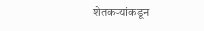शेतकऱ्यांकडून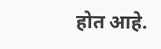होत आहे.